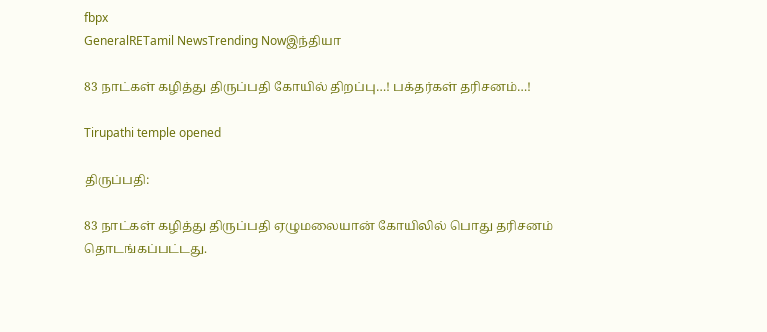fbpx
GeneralRETamil NewsTrending Nowஇந்தியா

83 நாட்கள் கழித்து திருப்பதி கோயில் திறப்பு…! பக்தர்கள் தரிசனம்…!

Tirupathi temple opened

திருப்பதி:

83 நாட்கள் கழித்து திருப்பதி ஏழுமலையான் கோயிலில் பொது தரிசனம் தொடங்கப்பட்டது.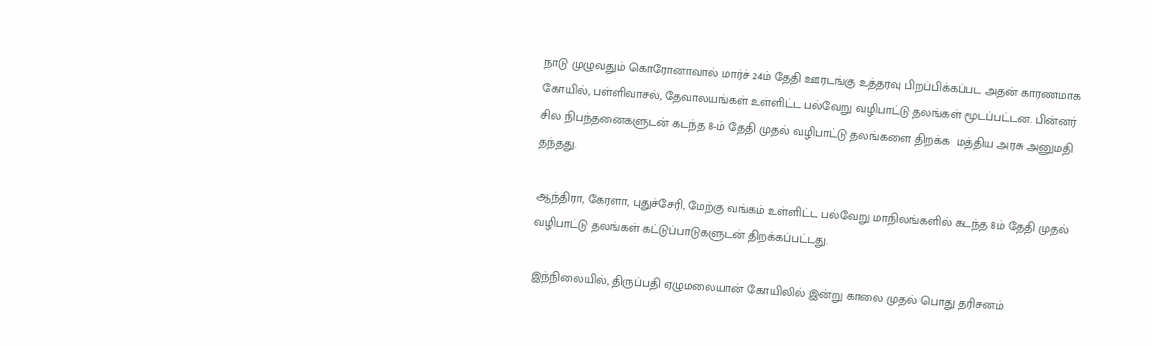நாடு முழுவதும் கொரோனாவால் மார்ச் 24ம் தேதி ஊரடங்கு உத்தரவு பிறப்பிக்கப்பட அதன் காரணமாக கோயில், பள்ளிவாசல், தேவாலயங்கள் உள்ளிட்ட பல்வேறு வழிபாட்டு தலங்கள் மூடப்பட்டன. பின்னர் சில நிபந்தனைகளுடன் கடந்த 8-ம் தேதி முதல் வழிபாட்டு தலங்களை திறக்க  மத்திய அரசு அனுமதி தந்தது.

ஆந்திரா, கேரளா, புதுச்சேரி, மேற்கு வங்கம் உள்ளிட்ட பல்வேறு மாநிலங்களில் கடந்த 8ம் தேதி முதல் வழிபாட்டு தலங்கள் கட்டுப்பாடுகளுடன் திறக்கப்பட்டது.

இந்நிலையில், திருப்பதி ஏழுமலையான் கோயிலில் இன்று காலை முதல் பொது தரிசனம்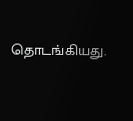தொடங்கியது.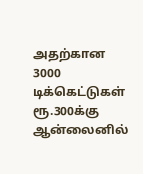அதற்கான 3000 டிக்கெட்டுகள் ரூ.300க்கு ஆன்லைனில்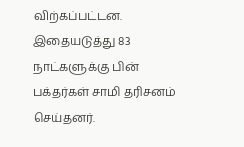விற்கப்பட்டன. இதையடுத்து 83 நாட்களுக்கு பின் பக்தர்கள் சாமி தரிசனம் செய்தனர்.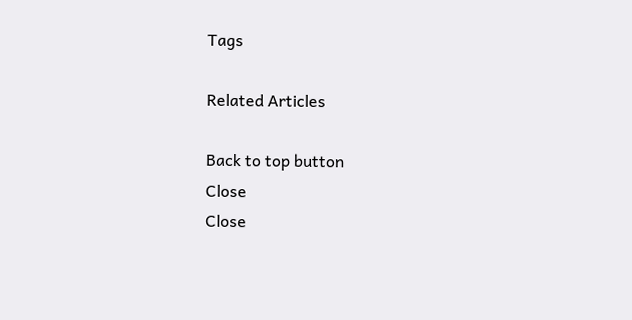Tags

Related Articles

Back to top button
Close
Close